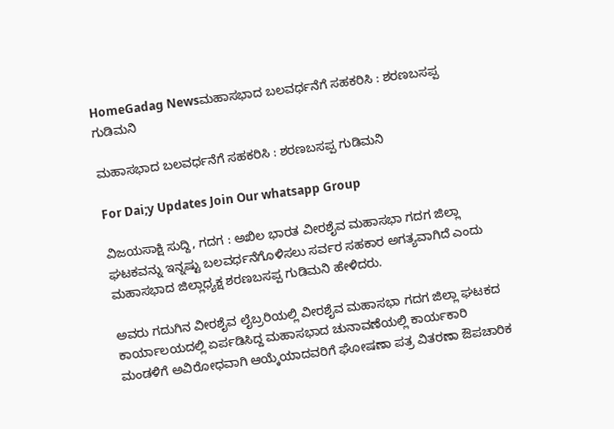HomeGadag Newsಮಹಾಸಭಾದ ಬಲವರ್ಧನೆಗೆ ಸಹಕರಿಸಿ : ಶರಣಬಸಪ್ಪ ಗುಡಿಮನಿ

ಮಹಾಸಭಾದ ಬಲವರ್ಧನೆಗೆ ಸಹಕರಿಸಿ : ಶರಣಬಸಪ್ಪ ಗುಡಿಮನಿ

For Dai;y Updates Join Our whatsapp Group

ವಿಜಯಸಾಕ್ಷಿ ಸುದ್ದಿ, ಗದಗ : ಅಖಿಲ ಭಾರತ ವೀರಶೈವ ಮಹಾಸಭಾ ಗದಗ ಜಿಲ್ಲಾ ಘಟಕವನ್ನು ಇನ್ನಷ್ಟು ಬಲವರ್ಧನೆಗೊಳಿಸಲು ಸರ್ವರ ಸಹಕಾರ ಅಗತ್ಯವಾಗಿದೆ ಎಂದು ಮಹಾಸಭಾದ ಜಿಲ್ಲಾಧ್ಯಕ್ಷ ಶರಣಬಸಪ್ಪ ಗುಡಿಮನಿ ಹೇಳಿದರು.

ಅವರು ಗದುಗಿನ ವೀರಶೈವ ಲೈಬ್ರರಿಯಲ್ಲಿ ವೀರಶೈವ ಮಹಾಸಭಾ ಗದಗ ಜಿಲ್ಲಾ ಘಟಕದ ಕಾರ್ಯಾಲಯದಲ್ಲಿ ಏರ್ಪಡಿಸಿದ್ದ ಮಹಾಸಭಾದ ಚುನಾವಣೆಯಲ್ಲಿ ಕಾರ್ಯಕಾರಿ ಮಂಡಳಿಗೆ ಅವಿರೋಧವಾಗಿ ಆಯ್ಕೆಯಾದವರಿಗೆ ಘೋಷಣಾ ಪತ್ರ ವಿತರಣಾ ಔಪಚಾರಿಕ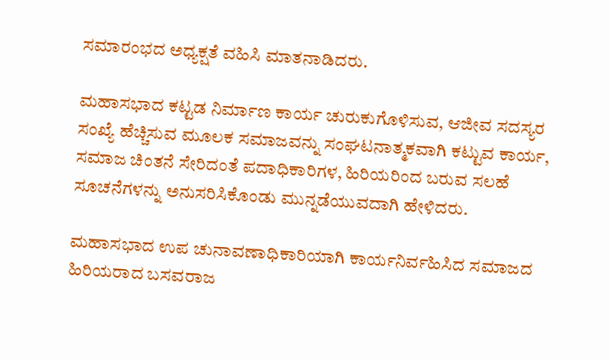ಸಮಾರಂಭದ ಅಧ್ಯಕ್ಷತೆ ವಹಿಸಿ ಮಾತನಾಡಿದರು.

ಮಹಾಸಭಾದ ಕಟ್ಟಡ ನಿರ್ಮಾಣ ಕಾರ್ಯ ಚುರುಕುಗೊಳಿಸುವ, ಆಜೀವ ಸದಸ್ಯರ ಸಂಖ್ಯೆ ಹೆಚ್ಚಿಸುವ ಮೂಲಕ ಸಮಾಜವನ್ನು ಸಂಘಟನಾತ್ಮಕವಾಗಿ ಕಟ್ಟುವ ಕಾರ್ಯ, ಸಮಾಜ ಚಿಂತನೆ ಸೇರಿದಂತೆ ಪದಾಧಿಕಾರಿಗಳ, ಹಿರಿಯರಿಂದ ಬರುವ ಸಲಹೆ ಸೂಚನೆಗಳನ್ನು ಅನುಸರಿಸಿಕೊಂಡು ಮುನ್ನಡೆಯುವದಾಗಿ ಹೇಳಿದರು.

ಮಹಾಸಭಾದ ಉಪ ಚುನಾವಣಾಧಿಕಾರಿಯಾಗಿ ಕಾರ್ಯನಿರ್ವಹಿಸಿದ ಸಮಾಜದ ಹಿರಿಯರಾದ ಬಸವರಾಜ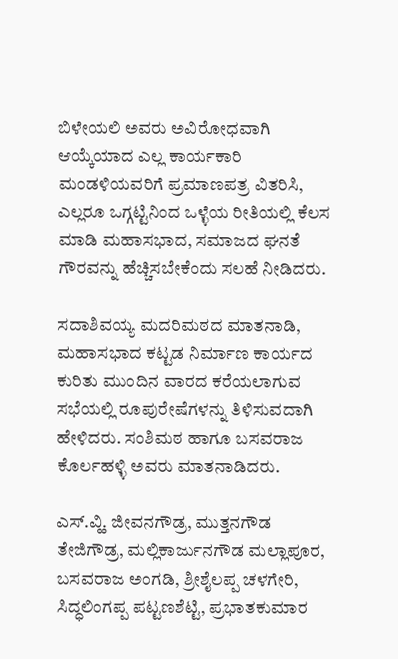ಬಿಳೇಯಲಿ ಅವರು ಅವಿರೋಧವಾಗಿ ಆಯ್ಕೆಯಾದ ಎಲ್ಲ ಕಾರ್ಯಕಾರಿ ಮಂಡಳಿಯವರಿಗೆ ಪ್ರಮಾಣಪತ್ರ ವಿತರಿಸಿ, ಎಲ್ಲರೂ ಒಗ್ಗಟ್ಟಿನಿಂದ ಒಳ್ಳೆಯ ರೀತಿಯಲ್ಲಿ ಕೆಲಸ ಮಾಡಿ ಮಹಾಸಭಾದ, ಸಮಾಜದ ಘನತೆ ಗೌರವನ್ನು ಹೆಚ್ಚಿಸಬೇಕೆಂದು ಸಲಹೆ ನೀಡಿದರು.

ಸದಾಶಿವಯ್ಯ ಮದರಿಮಠದ ಮಾತನಾಡಿ, ಮಹಾಸಭಾದ ಕಟ್ಟಡ ನಿರ್ಮಾಣ ಕಾರ್ಯದ ಕುರಿತು ಮುಂದಿನ ವಾರದ ಕರೆಯಲಾಗುವ ಸಭೆಯಲ್ಲಿ ರೂಪುರೇಷೆಗಳನ್ನು ತಿಳಿಸುವದಾಗಿ ಹೇಳಿದರು. ಸಂಶಿಮಠ ಹಾಗೂ ಬಸವರಾಜ ಕೊರ್ಲಹಳ್ಳಿ ಅವರು ಮಾತನಾಡಿದರು.

ಎಸ್.ವ್ಹಿ. ಜೀವನಗೌಡ್ರ, ಮುತ್ತನಗೌಡ ತೇಜಿಗೌಡ್ರ, ಮಲ್ಲಿಕಾರ್ಜುನಗೌಡ ಮಲ್ಲಾಪೂರ, ಬಸವರಾಜ ಅಂಗಡಿ, ಶ್ರೀಶೈಲಪ್ಪ ಚಳಗೇರಿ, ಸಿದ್ಧಲಿಂಗಪ್ಪ ಪಟ್ಟಣಶೆಟ್ಟಿ, ಪ್ರಭಾತಕುಮಾರ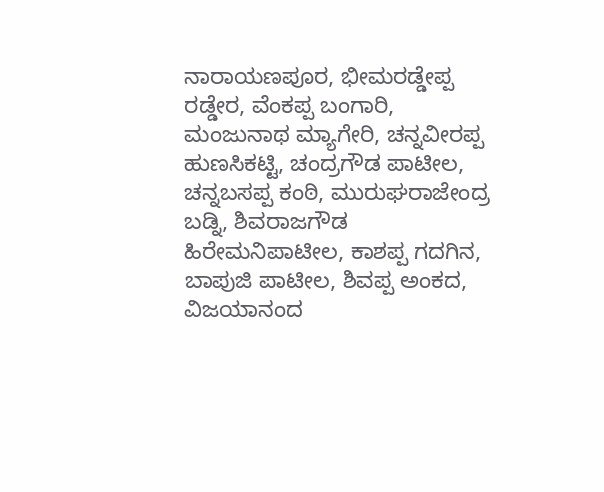ನಾರಾಯಣಪೂರ, ಭೀಮರಡ್ಡೇಪ್ಪ ರಡ್ಡೇರ, ವೆಂಕಪ್ಪ ಬಂಗಾರಿ, ಮಂಜುನಾಥ ಮ್ಯಾಗೇರಿ, ಚನ್ನವೀರಪ್ಪ ಹುಣಸಿಕಟ್ಟಿ, ಚಂದ್ರಗೌಡ ಪಾಟೀಲ, ಚನ್ನಬಸಪ್ಪ ಕಂಠಿ, ಮುರುಘರಾಜೇಂದ್ರ ಬಡ್ನಿ, ಶಿವರಾಜಗೌಡ ಹಿರೇಮನಿಪಾಟೀಲ, ಕಾಶಪ್ಪ ಗದಗಿನ, ಬಾಪುಜಿ ಪಾಟೀಲ, ಶಿವಪ್ಪ ಅಂಕದ, ವಿಜಯಾನಂದ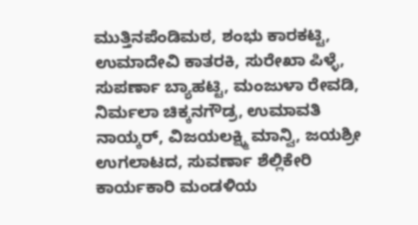ಮುತ್ತಿನಪೆಂಡಿಮಠ, ಶಂಭು ಕಾರಕಟ್ಟಿ, ಉಮಾದೇವಿ ಕಾತರಕಿ, ಸುರೇಖಾ ಪಿಳ್ಳೆ, ಸುಪರ್ಣಾ ಬ್ಯಾಹಟ್ಟಿ, ಮಂಜುಳಾ ರೇವಡಿ, ನಿರ್ಮಲಾ ಚಿಕ್ಕನಗೌಡ್ರ, ಉಮಾವತಿ ನಾಯ್ಕರ್, ವಿಜಯಲಕ್ಷ್ಮಿ ಮಾನ್ವಿ, ಜಯಶ್ರೀ ಉಗಲಾಟದ, ಸುವರ್ಣಾ ಶೆಲ್ಲಿಕೇರಿ ಕಾರ್ಯಕಾರಿ ಮಂಡಳಿಯ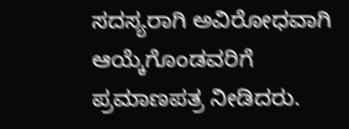ಸದಸ್ಯರಾಗಿ ಅವಿರೋಧವಾಗಿ ಆಯ್ಕೆಗೊಂಡವರಿಗೆ ಪ್ರಮಾಣಪತ್ರ ನೀಡಿದರು.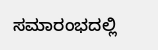ಸಮಾರಂಭದಲ್ಲಿ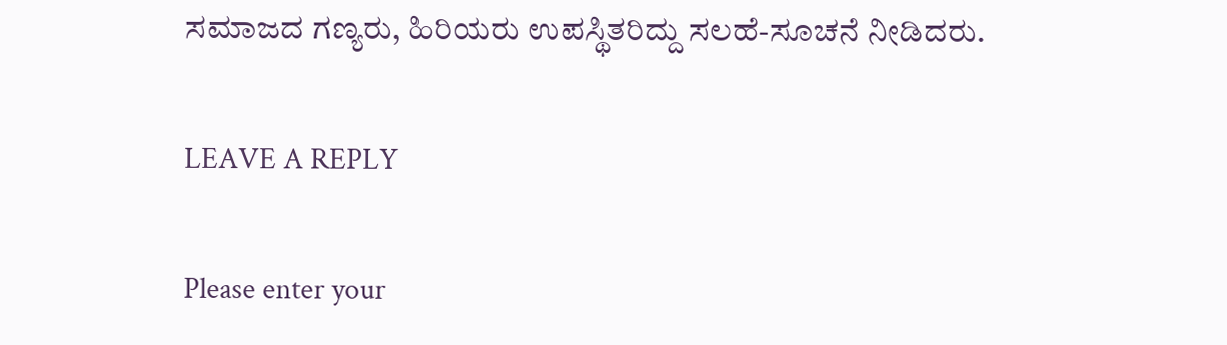ಸಮಾಜದ ಗಣ್ಯರು, ಹಿರಿಯರು ಉಪಸ್ಥಿತರಿದ್ದು ಸಲಹೆ-ಸೂಚನೆ ನೀಡಿದರು.

LEAVE A REPLY

Please enter your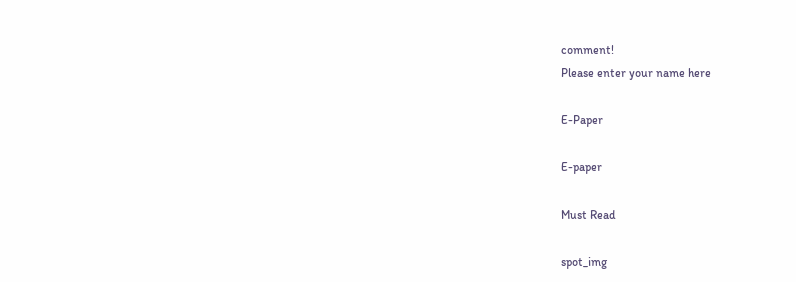comment!
Please enter your name here

E-Paper

E-paper

Must Read

spot_img